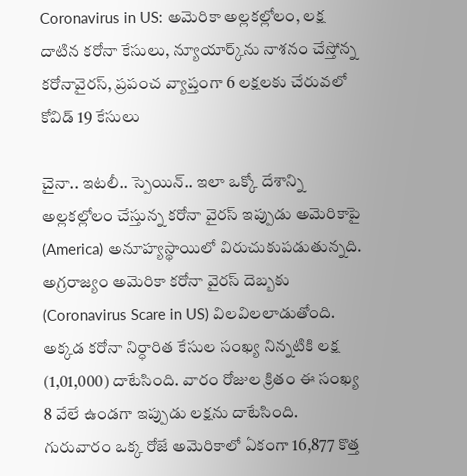Coronavirus in US: అమెరికా అల్లకల్లోలం, లక్ష దాటిన కరోనా కేసులు, న్యూయార్క్‌ను నాశనం చేస్తోన్న కరోనావైరస్, ప్రపంచ వ్యాప్తంగా 6 లక్షలకు చేరువలో కోవిడ్ 19 కేసులు

చైనా.. ఇటలీ.. స్పెయిన్‌.. ఇలా ఒక్కో దేశాన్ని అల్లకల్లోలం చేస్తున్న కరోనా వైరస్‌ ఇప్పుడు అమెరికాపై (America) అనూహ్యస్థాయిలో విరుచుకుపడుతున్నది. అగ్రరాజ్యం అమెరికా కరోనా వైరస్ దెబ్బకు (Coronavirus Scare in US) విలవిలలాడుతోంది. అక్కడ కరోనా నిర్ధారిత కేసుల సంఖ్య నిన్నటికి లక్ష (1,01,000) దాటేసింది. వారం రోజుల క్రితం ఈ సంఖ్య 8 వేలే ఉండగా ఇప్పుడు లక్షను దాటేసింది. గురువారం ఒక్క రోజే అమెరికాలో ఏకంగా 16,877 కొత్త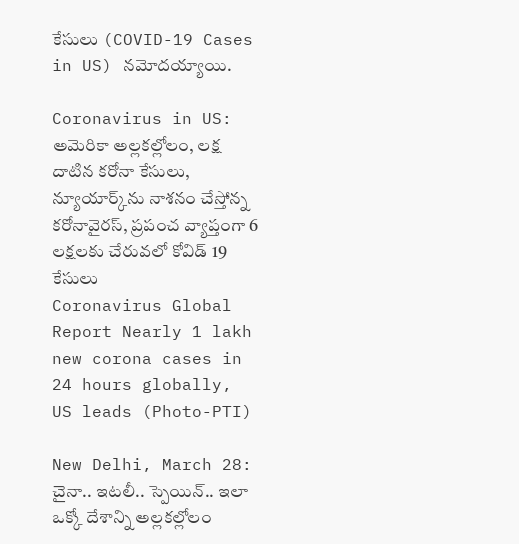కేసులు (COVID-19 Cases in US) నమోదయ్యాయి.

Coronavirus in US: అమెరికా అల్లకల్లోలం, లక్ష దాటిన కరోనా కేసులు, న్యూయార్క్‌ను నాశనం చేస్తోన్న కరోనావైరస్, ప్రపంచ వ్యాప్తంగా 6 లక్షలకు చేరువలో కోవిడ్ 19 కేసులు
Coronavirus Global Report Nearly 1 lakh new corona cases in 24 hours globally, US leads (Photo-PTI)

New Delhi, March 28: చైనా.. ఇటలీ.. స్పెయిన్‌.. ఇలా ఒక్కో దేశాన్ని అల్లకల్లోలం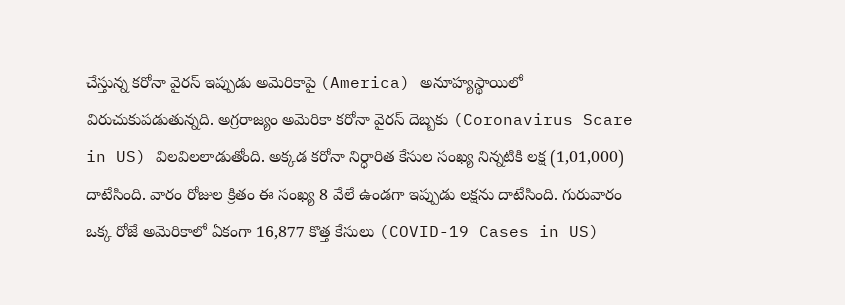చేస్తున్న కరోనా వైరస్‌ ఇప్పుడు అమెరికాపై (America) అనూహ్యస్థాయిలో విరుచుకుపడుతున్నది. అగ్రరాజ్యం అమెరికా కరోనా వైరస్ దెబ్బకు (Coronavirus Scare in US) విలవిలలాడుతోంది. అక్కడ కరోనా నిర్ధారిత కేసుల సంఖ్య నిన్నటికి లక్ష (1,01,000) దాటేసింది. వారం రోజుల క్రితం ఈ సంఖ్య 8 వేలే ఉండగా ఇప్పుడు లక్షను దాటేసింది. గురువారం ఒక్క రోజే అమెరికాలో ఏకంగా 16,877 కొత్త కేసులు (COVID-19 Cases in US)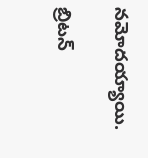నమోదయ్యాయి.

బ్రిటన్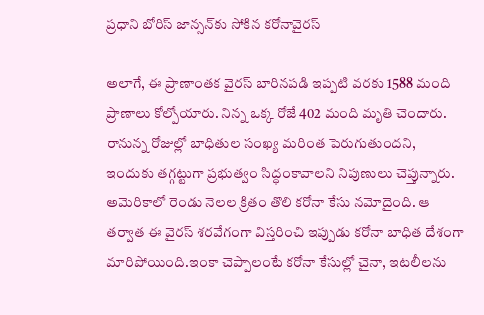ప్రధాని బోరిస్ జాన్సన్‌కు సోకిన కరోనావైరస్

అలాగే, ఈ ప్రాణాంతక వైరస్ బారినపడి ఇప్పటి వరకు 1588 మంది ప్రాణాలు కోల్పోయారు. నిన్న ఒక్క రోజే 402 మంది మృతి చెందారు. రానున్న రోజుల్లో బాధితుల సంఖ్య మరింత పెరుగుతుందని, ఇందుకు తగ్గట్టుగా ప్రభుత్వం సిద్ధంకావాలని నిపుణులు చెప్తున్నారు. అమెరికాలో రెండు నెలల క్రితం తొలి కరోనా కేసు నమోదైంది. ఆ తర్వాత ఈ వైరస్ శరవేగంగా విస్తరించి ఇప్పుడు కరోనా బాధిత దేశంగా మారిపోయింది.ఇంకా చెప్పాలంటే కరోనా కేసుల్లో చైనా, ఇటలీలను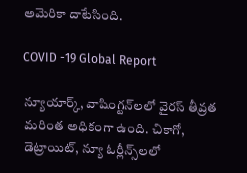అమెరికా దాటేసింది.

COVID -19 Global Report

న్యూయార్క్, వాషింగ్టన్‌లలో వైరస్ తీవ్రత మరింత అధికంగా ఉంది. చికాగో, డెట్రాయిట్, న్యూ ఓర్లీన్స్‌లలో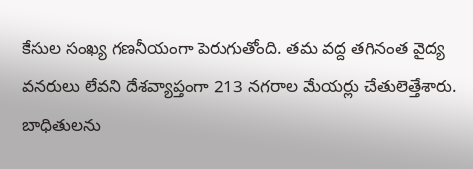కేసుల సంఖ్య గణనీయంగా పెరుగుతోంది. తమ వద్ద తగినంత వైద్య వనరులు లేవని దేశవ్యాప్తంగా 213 నగరాల మేయర్లు చేతులెత్తేశారు. బాధితులను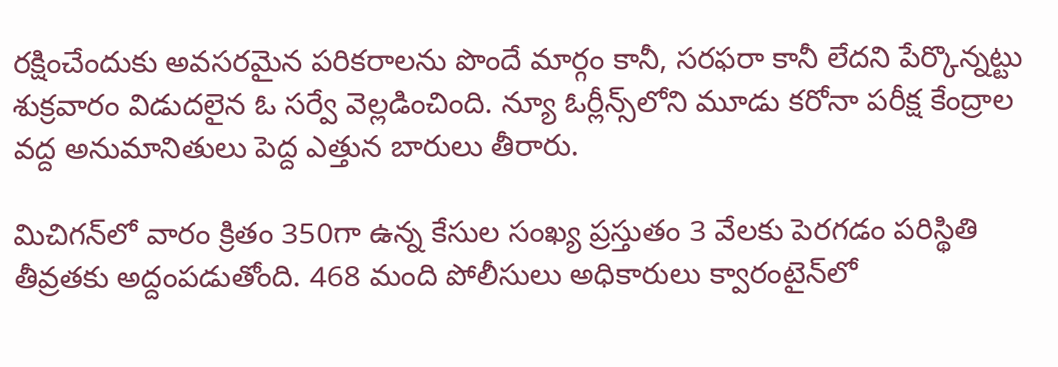రక్షించేందుకు అవసరమైన పరికరాలను పొందే మార్గం కానీ, సరఫరా కానీ లేదని పేర్కొన్నట్టు శుక్రవారం విడుదలైన ఓ సర్వే వెల్లడించింది. న్యూ ఓర్లీన్స్‌లోని మూడు కరోనా పరీక్ష కేంద్రాల వద్ద అనుమానితులు పెద్ద ఎత్తున బారులు తీరారు.

మిచిగన్‌లో వారం క్రితం 350గా ఉన్న కేసుల సంఖ్య ప్రస్తుతం 3 వేలకు పెరగడం పరిస్థితి తీవ్రతకు అద్దంపడుతోంది. 468 మంది పోలీసులు అధికారులు క్వారంటైన్‌లో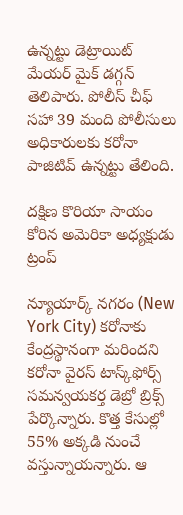ఉన్నట్టు డెట్రాయిట్ మేయర్ మైక్ డగ్గన్ తెలిపారు. పోలీస్ చీఫ్ సహా 39 మంది పోలీసులు అధికారులకు కరోనా పాజిటివ్ ఉన్నట్టు తేలింది.

దక్షిణ కొరియా సాయం కోరిన అమెరికా అధ్యక్షుడు ట్రంప్

న్యూయార్క్‌ నగరం (New York City) కరోనాకు కేంద్రస్థానంగా మరిందని కరోనా వైరస్‌ టాస్క్‌ఫోర్స్‌ సమన్వయకర్త డెబ్రో బ్రిక్స్‌ పేర్కొన్నారు. కొత్త కేసుల్లో 55% అక్కడి నుంచే వస్తున్నాయన్నారు. ఆ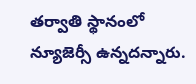తర్వాతి స్థానంలో న్యూజెర్సీ ఉన్నదన్నారు.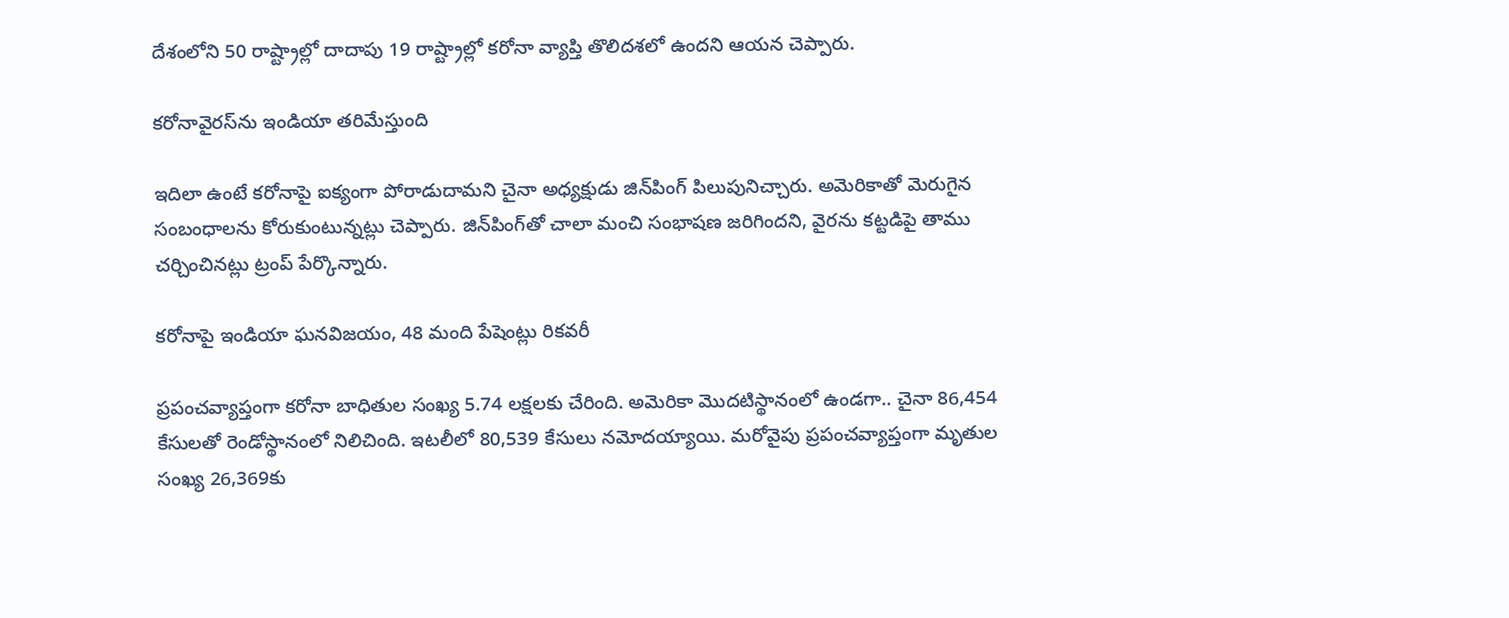దేశంలోని 50 రాష్ట్రాల్లో దాదాపు 19 రాష్ట్రాల్లో కరోనా వ్యాప్తి తొలిదశలో ఉందని ఆయన చెప్పారు.

కరోనావైరస్‌ను ఇండియా తరిమేస్తుంది

ఇదిలా ఉంటే కరోనాపై ఐక్యంగా పోరాడుదామని చైనా అధ్యక్షుడు జిన్‌పింగ్‌ పిలుపునిచ్చారు. అమెరికాతో మెరుగైన సంబంధాలను కోరుకుంటున్నట్లు చెప్పారు. జిన్‌పింగ్‌తో చాలా మంచి సంభాషణ జరిగిందని, వైరను కట్టడిపై తాము చర్చించినట్లు ట్రంప్‌ పేర్కొన్నారు.

కరోనాపై ఇండియా ఘనవిజయం, 48 మంది పేషెంట్లు రికవరీ

ప్రపంచవ్యాప్తంగా కరోనా బాధితుల సంఖ్య 5.74 లక్షలకు చేరింది. అమెరికా మొదటిస్థానంలో ఉండగా.. చైనా 86,454 కేసులతో రెండోస్థానంలో నిలిచింది. ఇటలీలో 80,539 కేసులు నమోదయ్యాయి. మరోవైపు ప్రపంచవ్యాప్తంగా మృతుల సంఖ్య 26,369కు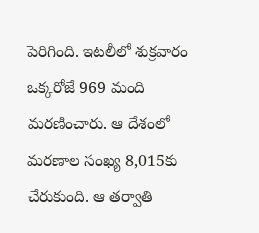పెరిగింది. ఇటలీలో శుక్రవారం ఒక్కరోజే 969 మంది మరణించారు. ఆ దేశంలో మరణాల సంఖ్య 8,015కు చేరుకుంది. ఆ తర్వాతి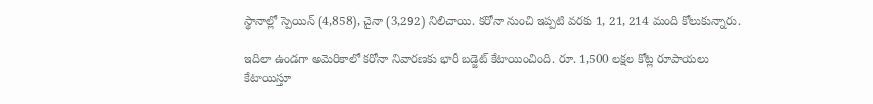స్థానాల్లో స్పెయిన్‌ (4,858), చైనా (3,292) నిలిచాయి. క‌రోనా నుంచి ఇప్ప‌టి వ‌ర‌కు 1, 21, 214 మంది కోలుకున్నారు.

ఇదిలా ఉండ‌గా అమెరికాలో క‌రోనా నివార‌ణ‌కు భారీ బ‌డ్జెట్ కేటాయించింది. రూ. 1,500 ల‌క్ష‌ల కోట్ల రూపాయ‌లు కేటాయిస్తూ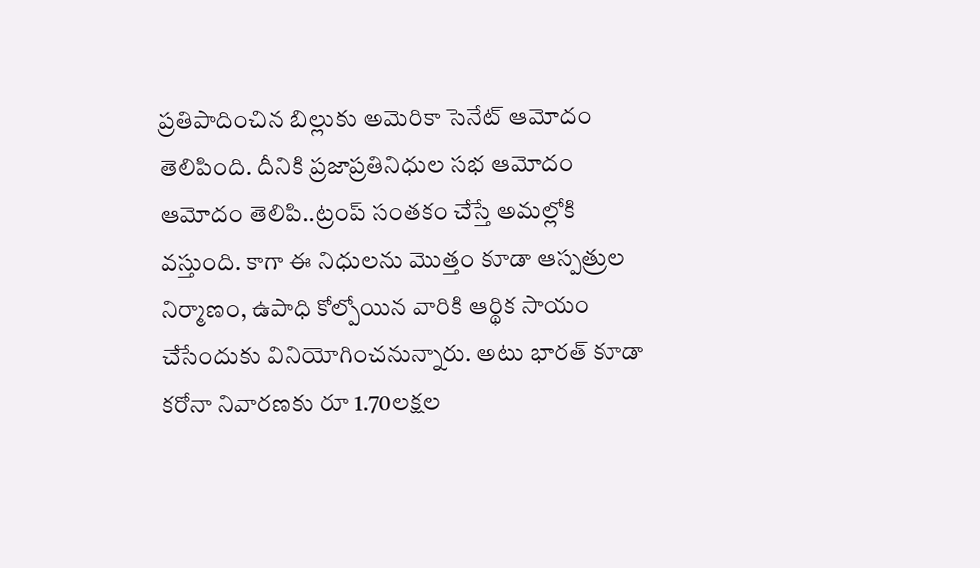ప్ర‌తిపాదించిన బిల్లుకు అమెరికా సెనేట్ ఆమోదం తెలిపింది. దీనికి ప్ర‌జాప్ర‌తినిధుల స‌భ ఆమోదం ఆమోదం తెలిపి..ట్రంప్ సంత‌కం చేస్తే అమల్లోకి వ‌స్తుంది. కాగా ఈ నిధుల‌ను మొత్తం కూడా ఆస్ప‌త్రుల నిర్మాణం, ఉపాధి కోల్పోయిన వారికి ఆర్థిక సాయం చేసేందుకు వినియోగించ‌నున్నారు. అటు భార‌త్ కూడా క‌రోనా నివార‌ణ‌కు రూ 1.70ల‌క్ష‌ల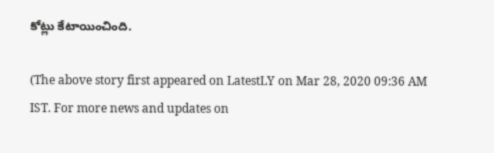కోట్లు కేటాయించింది.

(The above story first appeared on LatestLY on Mar 28, 2020 09:36 AM IST. For more news and updates on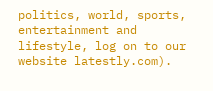politics, world, sports, entertainment and lifestyle, log on to our website latestly.com).